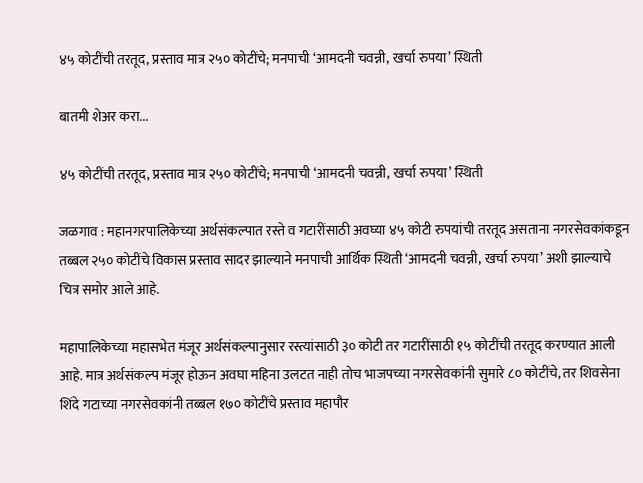४५ कोटींची तरतूद, प्रस्ताव मात्र २५० कोटींचे; मनपाची ‘आमदनी चवन्नी, खर्चा रुपया’ स्थिती

बातमी शेअर करा...

४५ कोटींची तरतूद, प्रस्ताव मात्र २५० कोटींचे; मनपाची ‘आमदनी चवन्नी, खर्चा रुपया’ स्थिती

जळगाव : महानगरपालिकेच्या अर्थसंकल्पात रस्ते व गटारींसाठी अवघ्या ४५ कोटी रुपयांची तरतूद असताना नगरसेवकांकडून तब्बल २५० कोटींचे विकास प्रस्ताव सादर झाल्याने मनपाची आर्थिक स्थिती ‘आमदनी चवन्नी, खर्चा रुपया’ अशी झाल्याचे चित्र समोर आले आहे.

महापालिकेच्या महासभेत मंजूर अर्थसंकल्पानुसार रस्त्यांसाठी ३० कोटी तर गटारींसाठी १५ कोटींची तरतूद करण्यात आली आहे. मात्र अर्थसंकल्प मंजूर होऊन अवघा महिना उलटत नाही तोच भाजपच्या नगरसेवकांनी सुमारे ८० कोटींचे, तर शिवसेना शिंदे गटाच्या नगरसेवकांनी तब्बल १७० कोटींचे प्रस्ताव महापौर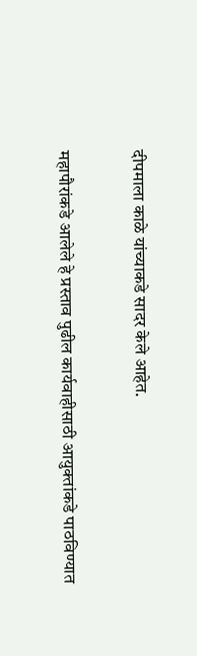दीपमाला काळे यांच्याकडे सादर केले आहेत.

महापौरांकडे आलेले हे प्रस्ताव पुढील कार्यवाहीसाठी आयुक्तांकडे पाठविण्यात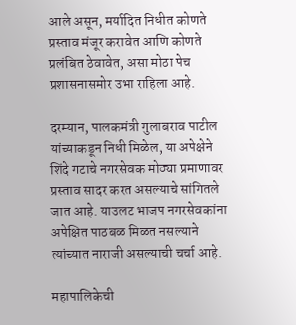आले असून, मर्यादित निधीत कोणते प्रस्ताव मंजूर करावेत आणि कोणते प्रलंबित ठेवावेत, असा मोठा पेच प्रशासनासमोर उभा राहिला आहे.

दरम्यान, पालकमंत्री गुलाबराव पाटील यांच्याकडून निधी मिळेल, या अपेक्षेने शिंदे गटाचे नगरसेवक मोठ्या प्रमाणावर प्रस्ताव सादर करत असल्याचे सांगितले जात आहे. याउलट भाजप नगरसेवकांना अपेक्षित पाठबळ मिळत नसल्याने त्यांच्यात नाराजी असल्याची चर्चा आहे.

महापालिकेची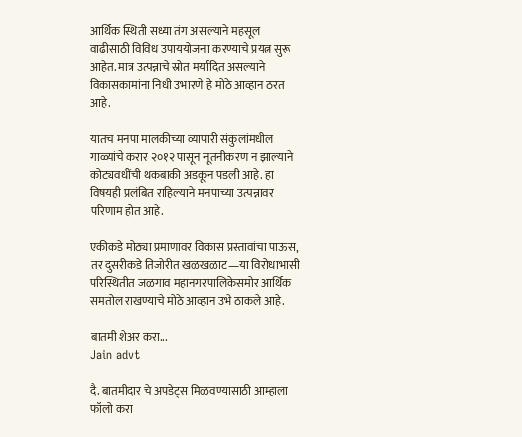आर्थिक स्थिती सध्या तंग असल्याने महसूल वाढीसाठी विविध उपाययोजना करण्याचे प्रयत्न सुरू आहेत. मात्र उत्पन्नाचे स्रोत मर्यादित असल्याने विकासकामांना निधी उभारणे हे मोठे आव्हान ठरत आहे.

यातच मनपा मालकीच्या व्यापारी संकुलांमधील गाळ्यांचे करार २०१२ पासून नूतनीकरण न झाल्याने कोट्यवधींची थकबाकी अडकून पडली आहे. हा विषयही प्रलंबित राहिल्याने मनपाच्या उत्पन्नावर परिणाम होत आहे.

एकीकडे मोठ्या प्रमाणावर विकास प्रस्तावांचा पाऊस, तर दुसरीकडे तिजोरीत खळखळाट—या विरोधाभासी परिस्थितीत जळगाव महानगरपालिकेसमोर आर्थिक समतोल राखण्याचे मोठे आव्हान उभे ठाकले आहे.

बातमी शेअर करा...
Jain advt

दै. बातमीदार चे अपडेट्स मिळवण्यासाठी आम्हाला फॉलो करा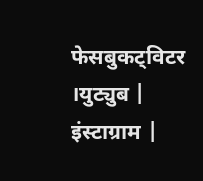फेसबुकट्विटर ।युट्युब | इंस्टाग्राम |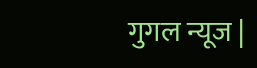गुगल न्यूज |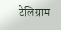टेलिग्राम